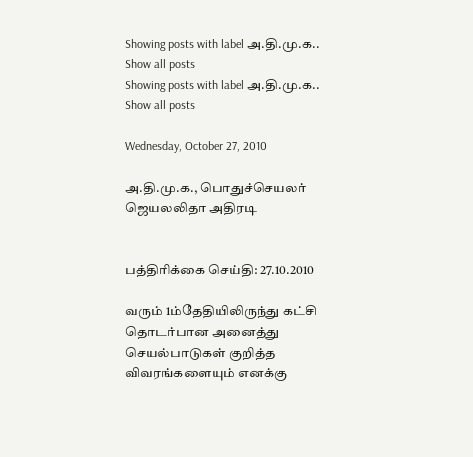Showing posts with label அ.தி.மு.க.. Show all posts
Showing posts with label அ.தி.மு.க.. Show all posts

Wednesday, October 27, 2010

அ.தி.மு.க., பொதுச்செயலர் ஜெயலலிதா அதிரடி


பத்திரிக்கை செய்தி: 27.10.2010

வரும் 1ம்தேதியிலிருந்து கட்சி தொடர்பான அனைத்து செயல்பாடுகள் குறித்த விவரங்களையும் எனக்கு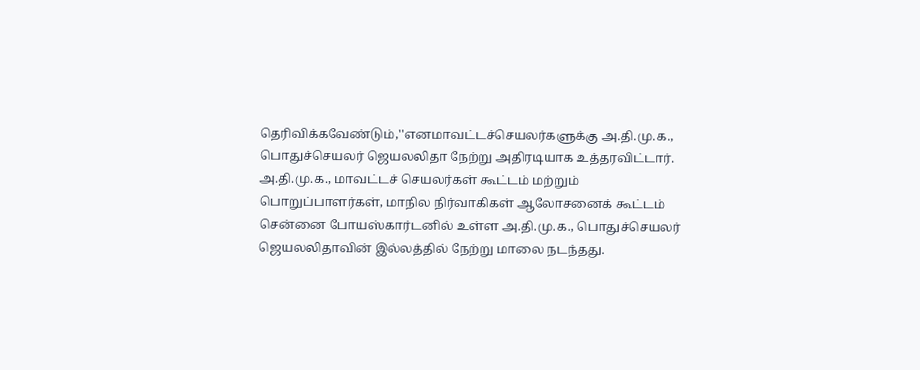தெரிவிக்கவேண்டும்,''எனமாவட்டச்செயலர்களுக்கு அ.தி.மு.க., பொதுச்செயலர் ஜெயலலிதா நேற்று அதிரடியாக உத்தரவிட்டார்.
அ.தி.மு.க., மாவட்டச் செயலர்கள் கூட்டம் மற்றும் பொறுப்பாளர்கள், மாநில நிர்வாகிகள் ஆலோசனைக் கூட்டம் சென்னை போயஸ்கார்டனில் உள்ள அ.தி.மு.க., பொதுச்செயலர் ஜெயலலிதாவின் இல்லத்தில் நேற்று மாலை நடந்தது.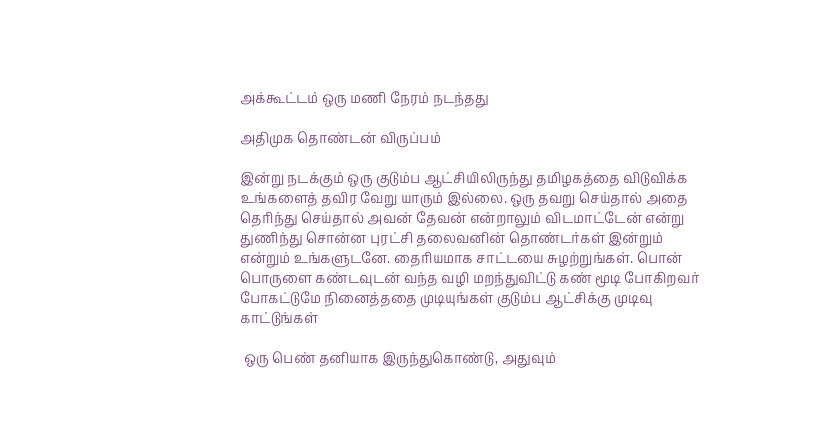அக்கூட்டம் ஒரு மணி நேரம் நடந்தது

அதிமுக தொண்டன் விருப்பம்

இன்று நடக்கும் ஒரு குடும்ப ஆட்சியிலிருந்து தமிழகத்தை விடுவிக்க உங்களைத் தவிர வேறு யாரும் இல்லை. ஒரு தவறு செய்தால் அதை தெரிந்து செய்தால் அவன் தேவன் என்றாலும் விடமாட்டேன் என்று துணிந்து சொன்ன புரட்சி தலைவனின் தொண்டர்கள் இன்றும் என்றும் உங்களுடனே. தைரியமாக சாட்டயை சுழற்றுங்கள். பொன் பொருளை கண்டவுடன் வந்த வழி மறந்துவிட்டு கண் மூடி போகிறவர் போகட்டுமே நினைத்ததை முடியுங்கள் குடும்ப ஆட்சிக்கு முடிவு காட்டுங்கள்

 ஒரு பெண் தனியாக இருந்துகொண்டு, அதுவும்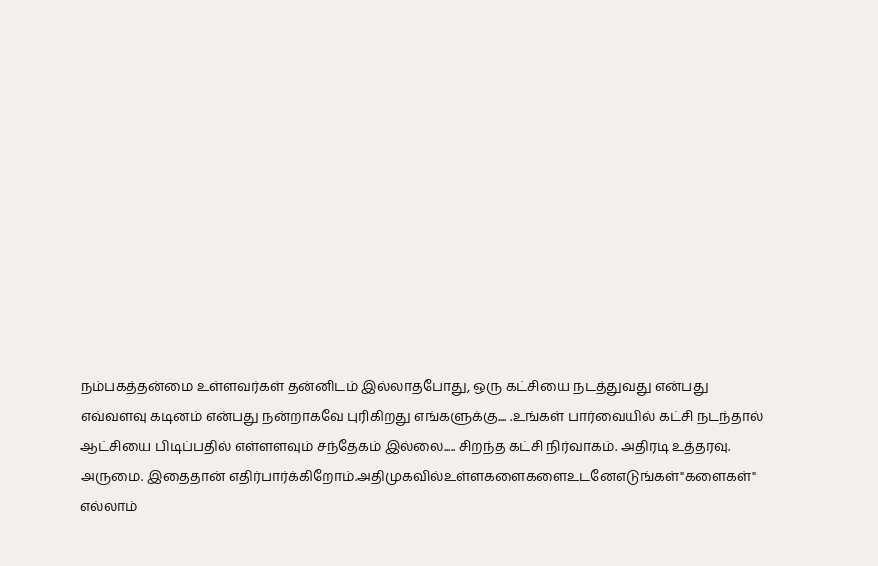நம்பகத்தன்மை உள்ளவர்கள் தன்னிடம் இல்லாதபோது, ஒரு கட்சியை நடத்துவது என்பது எவ்வளவு கடினம் என்பது நன்றாகவே புரிகிறது எங்களுக்கு.... .உங்கள் பார்வையில் கட்சி நடந்தால் ஆட்சியை பிடிப்பதில் எள்ளளவும் சந்தேகம் இல்லை..... சிறந்த கட்சி நிர்வாகம். அதிரடி உத்தரவு. அருமை. இதைதான் எதிர்பார்க்கிறோம்.அதிமுகவில்உள்ளகளைகளைஉடனேஎடுங்கள்"களைகள்" எல்லாம்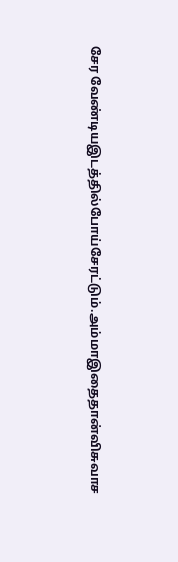சேர வேண்டியஇடத்தில்போய்சேரட்டும்.அம்மாஇதைதான்விசுவாச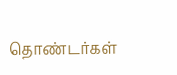தொண்டர்கள்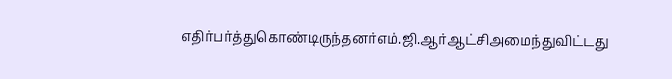எதிர்பர்த்துகொண்டிருந்தனர்எம்.ஜி.ஆர்ஆட்சிஅமைந்துவிட்டது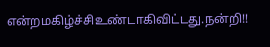என்றமகிழ்ச்சிஉண்டாகிவிட்டது.நன்றி!!